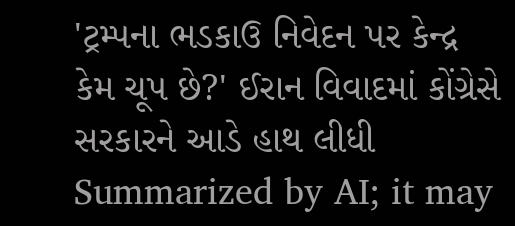'ટ્રમ્પના ભડકાઉ નિવેદન પર કેન્દ્ર કેમ ચૂપ છે?' ઈરાન વિવાદમાં કોંગ્રેસે સરકારને આડે હાથ લીધી
Summarized by AI; it may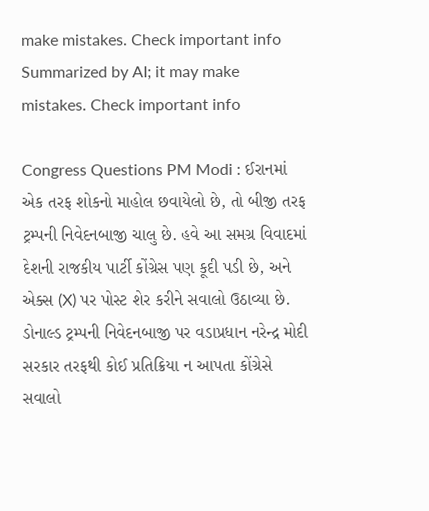make mistakes. Check important info
Summarized by AI; it may make mistakes. Check important info

Congress Questions PM Modi : ઈરાનમાં એક તરફ શોકનો માહોલ છવાયેલો છે, તો બીજી તરફ ટ્રમ્પની નિવેદનબાજી ચાલુ છે. હવે આ સમગ્ર વિવાદમાં દેશની રાજકીય પાર્ટી કોંગ્રેસ પણ કૂદી પડી છે, અને એક્સ (X) પર પોસ્ટ શેર કરીને સવાલો ઉઠાવ્યા છે. ડોનાલ્ડ ટ્રમ્પની નિવેદનબાજી પર વડાપ્રધાન નરેન્દ્ર મોદી સરકાર તરફથી કોઈ પ્રતિક્રિયા ન આપતા કોંગ્રેસે સવાલો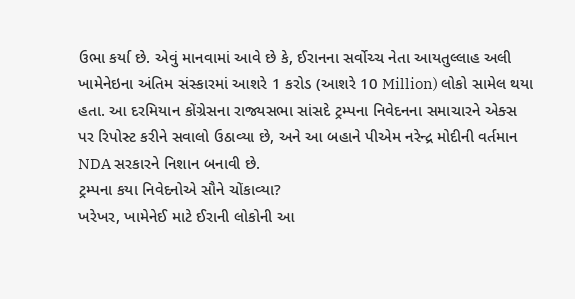ઉભા કર્યા છે. એવું માનવામાં આવે છે કે, ઈરાનના સર્વોચ્ચ નેતા આયતુલ્લાહ અલી ખામેનેઇના અંતિમ સંસ્કારમાં આશરે 1 કરોડ (આશરે 10 Million) લોકો સામેલ થયા હતા. આ દરમિયાન કોંગ્રેસના રાજ્યસભા સાંસદે ટ્રમ્પના નિવેદનના સમાચારને એક્સ પર રિપોસ્ટ કરીને સવાલો ઉઠાવ્યા છે, અને આ બહાને પીએમ નરેન્દ્ર મોદીની વર્તમાન NDA સરકારને નિશાન બનાવી છે.
ટ્રમ્પના કયા નિવેદનોએ સૌને ચોંકાવ્યા?
ખરેખર, ખામેનેઈ માટે ઈરાની લોકોની આ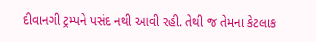દીવાનગી ટ્રમ્પને પસંદ નથી આવી રહી. તેથી જ તેમના કેટલાક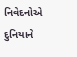નિવેદનોએ દુનિયાને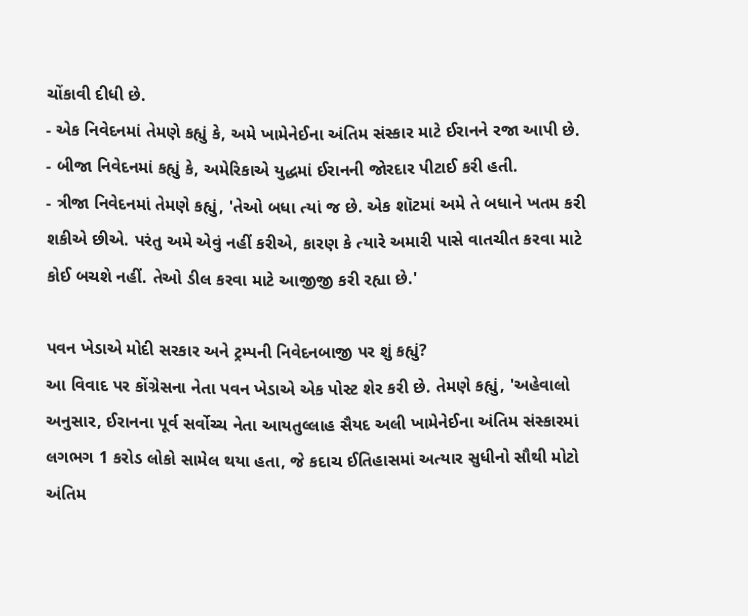ચોંકાવી દીધી છે.
- એક નિવેદનમાં તેમણે કહ્યું કે, અમે ખામેનેઈના અંતિમ સંસ્કાર માટે ઈરાનને રજા આપી છે.
- બીજા નિવેદનમાં કહ્યું કે, અમેરિકાએ યુદ્ધમાં ઈરાનની જોરદાર પીટાઈ કરી હતી.
- ત્રીજા નિવેદનમાં તેમણે કહ્યું, 'તેઓ બધા ત્યાં જ છે. એક શૉટમાં અમે તે બધાને ખતમ કરી શકીએ છીએ. પરંતુ અમે એવું નહીં કરીએ, કારણ કે ત્યારે અમારી પાસે વાતચીત કરવા માટે કોઈ બચશે નહીં. તેઓ ડીલ કરવા માટે આજીજી કરી રહ્યા છે.'

પવન ખેડાએ મોદી સરકાર અને ટ્રમ્પની નિવેદનબાજી પર શું કહ્યું?
આ વિવાદ પર કોંગ્રેસના નેતા પવન ખેડાએ એક પોસ્ટ શેર કરી છે. તેમણે કહ્યું, 'અહેવાલો અનુસાર, ઈરાનના પૂર્વ સર્વોચ્ચ નેતા આયતુલ્લાહ સૈયદ અલી ખામેનેઈના અંતિમ સંસ્કારમાં લગભગ 1 કરોડ લોકો સામેલ થયા હતા, જે કદાચ ઈતિહાસમાં અત્યાર સુધીનો સૌથી મોટો અંતિમ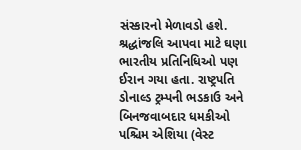સંસ્કારનો મેળાવડો હશે. શ્રદ્ધાંજલિ આપવા માટે ઘણા ભારતીય પ્રતિનિધિઓ પણ ઈરાન ગયા હતા. રાષ્ટ્રપતિ ડોનાલ્ડ ટ્રમ્પની ભડકાઉ અને બિનજવાબદાર ધમકીઓ પશ્ચિમ એશિયા (વેસ્ટ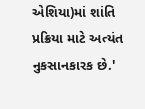એશિયા)માં શાંતિ પ્રક્રિયા માટે અત્યંત નુકસાનકારક છે.'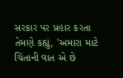સરકાર પર પ્રહાર કરતા તેમણે કહ્યું, 'અમારા માટે ચિંતાની વાત એ છે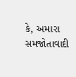કે, અમારા સમજોતાવાદી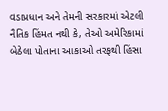વડાપ્રધાન અને તેમની સરકારમાં એટલી નૈતિક હિંમત નથી કે, તેઓ અમેરિકામાં બેઠેલા પોતાના આકાઓ તરફથી હિંસા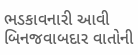ભડકાવનારી આવી બિનજવાબદાર વાતોની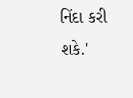નિંદા કરી શકે.'